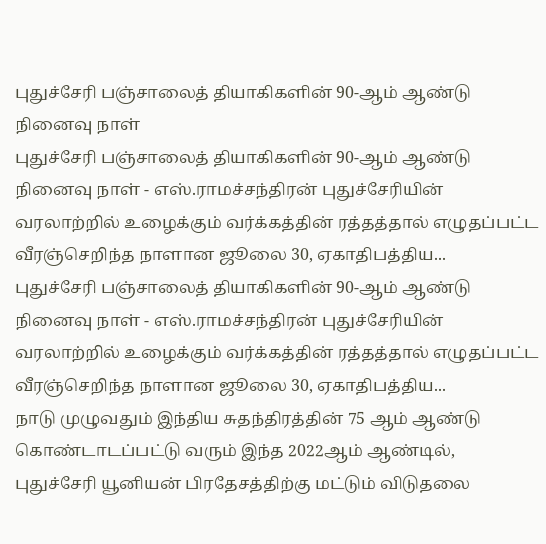புதுச்சேரி பஞ்சாலைத் தியாகிகளின் 90-ஆம் ஆண்டு நினைவு நாள்
புதுச்சேரி பஞ்சாலைத் தியாகிகளின் 90-ஆம் ஆண்டு நினைவு நாள் - எஸ்.ராமச்சந்திரன் புதுச்சேரியின் வரலாற்றில் உழைக்கும் வர்க்கத்தின் ரத்தத்தால் எழுதப்பட்ட வீரஞ்செறிந்த நாளான ஜூலை 30, ஏகாதிபத்திய...
புதுச்சேரி பஞ்சாலைத் தியாகிகளின் 90-ஆம் ஆண்டு நினைவு நாள் - எஸ்.ராமச்சந்திரன் புதுச்சேரியின் வரலாற்றில் உழைக்கும் வர்க்கத்தின் ரத்தத்தால் எழுதப்பட்ட வீரஞ்செறிந்த நாளான ஜூலை 30, ஏகாதிபத்திய...
நாடு முழுவதும் இந்திய சுதந்திரத்தின் 75 ஆம் ஆண்டு கொண்டாடப்பட்டு வரும் இந்த 2022ஆம் ஆண்டில், புதுச்சேரி யூனியன் பிரதேசத்திற்கு மட்டும் விடுதலை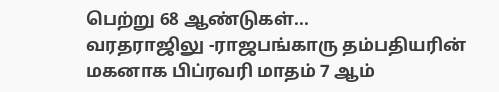பெற்று 68 ஆண்டுகள்...
வரதராஜிலு -ராஜபங்காரு தம்பதியரின் மகனாக பிப்ரவரி மாதம் 7 ஆம்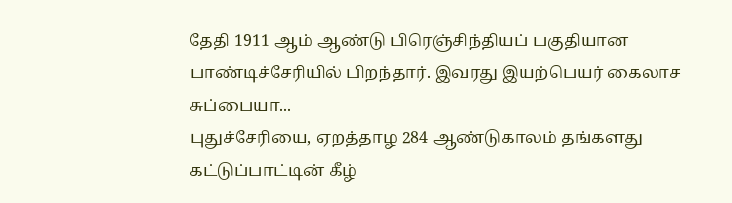தேதி 1911 ஆம் ஆண்டு பிரெஞ்சிந்தியப் பகுதியான பாண்டிச்சேரியில் பிறந்தார். இவரது இயற்பெயர் கைலாச சுப்பையா...
புதுச்சேரியை, ஏறத்தாழ 284 ஆண்டுகாலம் தங்களது கட்டுப்பாட்டின் கீழ்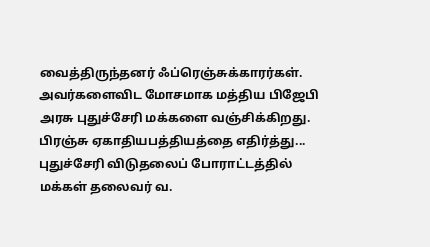வைத்திருந்தனர் ஃப்ரெஞ்சுக்காரர்கள். அவர்களைவிட மோசமாக மத்திய பிஜேபி அரசு புதுச்சேரி மக்களை வஞ்சிக்கிறது. பிரஞ்சு ஏகாதியபத்தியத்தை எதிர்த்து...
புதுச்சேரி விடுதலைப் போராட்டத்தில் மக்கள் தலைவர் வ.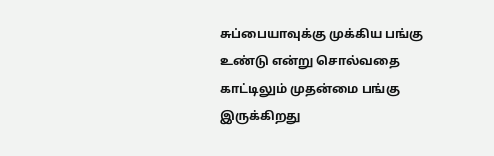சுப்பையாவுக்கு முக்கிய பங்கு உண்டு என்று சொல்வதை காட்டிலும் முதன்மை பங்கு இருக்கிறது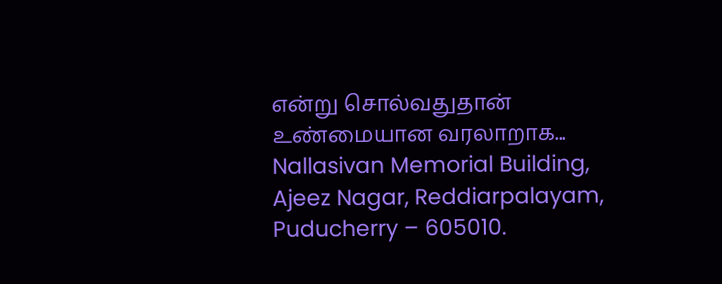என்று சொல்வதுதான் உண்மையான வரலாறாக...
Nallasivan Memorial Building,
Ajeez Nagar, Reddiarpalayam,
Puducherry – 605010.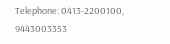Telephone: 0413-2200100, 9443003353